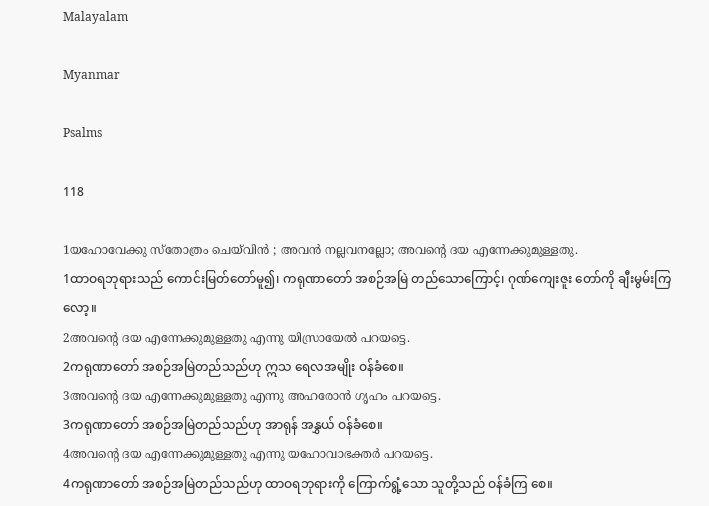Malayalam

Myanmar

Psalms

118

1യഹോവേക്കു സ്തോത്രം ചെയ്‍വിന്‍ ; അവന്‍ നല്ലവനല്ലോ; അവന്റെ ദയ എന്നേക്കുമുള്ളതു.
1ထာဝရဘုရားသည် ကောင်းမြတ်တော်မူ၍၊ ကရုဏာတော် အစဉ်အမြဲ တည်သောကြောင့်၊ ဂုဏ်ကျေးဇူး တော်ကို ချီးမွမ်းကြလော့။
2അവന്റെ ദയ എന്നേക്കുമുള്ളതു എന്നു യിസ്രായേല്‍ പറയട്ടെ.
2ကရုဏာတော် အစဉ်အမြဲတည်သည်ဟု ဣသ ရေလအမျိုး ဝန်ခံစေ။
3അവന്റെ ദയ എന്നേക്കുമുള്ളതു എന്നു അഹരോന്‍ ഗൃഹം പറയട്ടെ.
3ကရုဏာတော် အစဉ်အမြဲတည်သည်ဟု အာရုန် အနွှယ် ဝန်ခံစေ။
4അവന്റെ ദയ എന്നേക്കുമുള്ളതു എന്നു യഹോവാഭക്തര്‍ പറയട്ടെ.
4ကရုဏာတော် အစဉ်အမြဲတည်သည်ဟု ထာဝရဘုရားကို ကြောက်ရွံ့သော သူတို့သည် ဝန်ခံကြ စေ။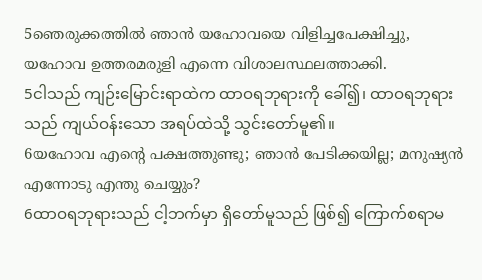5ഞെരുക്കത്തില്‍ ഞാന്‍ യഹോവയെ വിളിച്ചപേക്ഷിച്ചു, യഹോവ ഉത്തരമരുളി എന്നെ വിശാലസ്ഥലത്താക്കി.
5ငါသည် ကျဉ်းမြောင်းရာထဲက ထာဝရဘုရားကို ခေါ်၍၊ ထာဝရဘုရားသည် ကျယ်ဝန်းသော အရပ်ထဲသို့ သွင်းတော်မူ၏။
6യഹോവ എന്റെ പക്ഷത്തുണ്ടു; ഞാന്‍ പേടിക്കയില്ല; മനുഷ്യന്‍ എന്നോടു എന്തു ചെയ്യും?
6ထာဝရဘုရားသည် ငါ့ဘက်မှာ ရှိတော်မူသည် ဖြစ်၍ ကြောက်စရာမ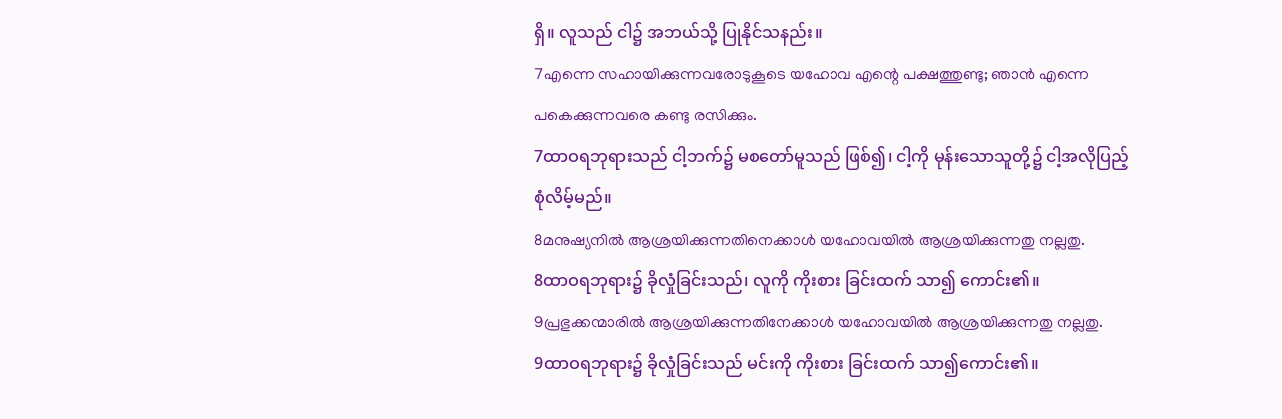ရှိ။ လူသည် ငါ၌ အဘယ်သို့ ပြုနိုင်သနည်း။
7എന്നെ സഹായിക്കുന്നവരോടുകൂടെ യഹോവ എന്റെ പക്ഷത്തുണ്ടു; ഞാന്‍ എന്നെ പകെക്കുന്നവരെ കണ്ടു രസിക്കും.
7ထာဝရဘုရားသည် ငါ့ဘက်၌ မစတော်မူသည် ဖြစ်၍၊ ငါ့ကို မုန်းသောသူတို့၌ ငါ့အလိုပြည့်စုံလိမ့်မည်။
8മനുഷ്യനില്‍ ആശ്രയിക്കുന്നതിനെക്കാള്‍ യഹോവയില്‍ ആശ്രയിക്കുന്നതു നല്ലതു.
8ထာဝရဘုရား၌ ခိုလှုံခြင်းသည်၊ လူကို ကိုးစား ခြင်းထက် သာ၍ ကောင်း၏။
9പ്രഭുക്കന്മാരില്‍ ആശ്രയിക്കുന്നതിനേക്കാള്‍ യഹോവയില്‍ ആശ്രയിക്കുന്നതു നല്ലതു.
9ထာဝရဘုရား၌ ခိုလှုံခြင်းသည် မင်းကို ကိုးစား ခြင်းထက် သာ၍ကောင်း၏။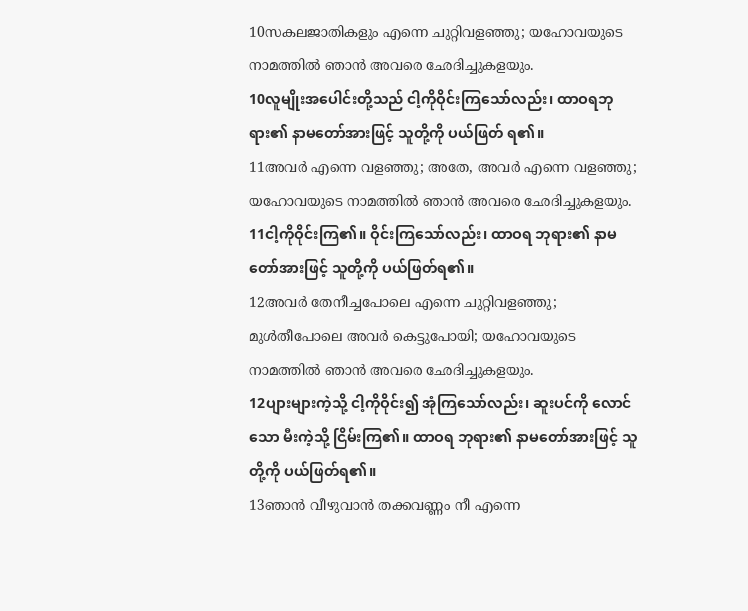10സകലജാതികളും എന്നെ ചുറ്റിവളഞ്ഞു; യഹോവയുടെ നാമത്തില്‍ ഞാന്‍ അവരെ ഛേദിച്ചുകളയും.
10လူမျိုးအပေါင်းတို့သည် ငါ့ကိုဝိုင်းကြသော်လည်း၊ ထာဝရဘုရား၏ နာမတော်အားဖြင့် သူတို့ကို ပယ်ဖြတ် ရ၏။
11അവര്‍ എന്നെ വളഞ്ഞു; അതേ, അവര്‍ എന്നെ വളഞ്ഞു; യഹോവയുടെ നാമത്തില്‍ ഞാന്‍ അവരെ ഛേദിച്ചുകളയും.
11ငါ့ကိုဝိုင်းကြ၏။ ဝိုင်းကြသော်လည်း၊ ထာဝရ ဘုရား၏ နာမတော်အားဖြင့် သူတို့ကို ပယ်ဖြတ်ရ၏။
12അവര്‍ തേനീച്ചപോലെ എന്നെ ചുറ്റിവളഞ്ഞു; മുള്‍തീപോലെ അവര്‍ കെട്ടുപോയി; യഹോവയുടെ നാമത്തില്‍ ഞാന്‍ അവരെ ഛേദിച്ചുകളയും.
12ပျားများကဲ့သို့ ငါ့ကိုဝိုင်း၍ အုံကြသော်လည်း၊ ဆူးပင်ကို လောင်သော မီးကဲ့သို့ ငြိမ်းကြ၏။ ထာဝရ ဘုရား၏ နာမတော်အားဖြင့် သူတို့ကို ပယ်ဖြတ်ရ၏။
13ഞാന്‍ വീഴുവാന്‍ തക്കവണ്ണം നീ എന്നെ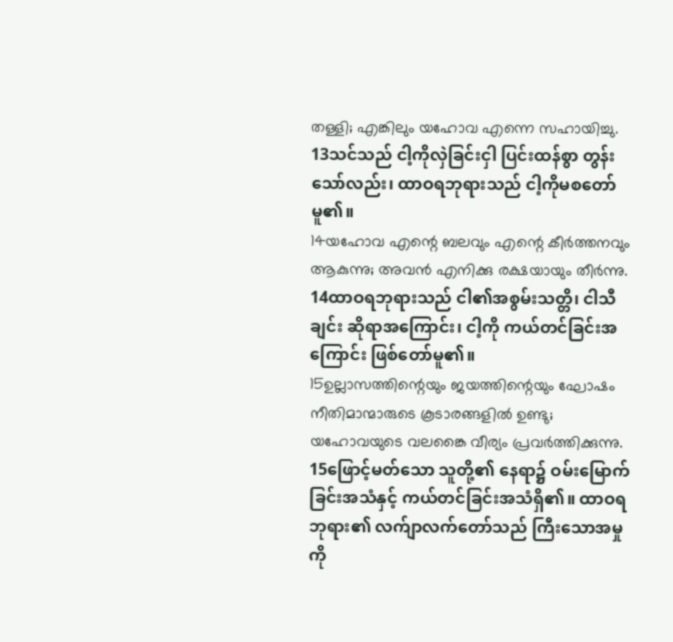തള്ളി; എങ്കിലും യഹോവ എന്നെ സഹായിച്ചു.
13သင်သည် ငါ့ကိုလှဲခြင်းငှါ ပြင်းထန်စွာ တွန်း သော်လည်း၊ ထာဝရဘုရားသည် ငါ့ကိုမစတော်မူ၏။
14യഹോവ എന്റെ ബലവും എന്റെ കീര്‍ത്തനവും ആകുന്നു; അവന്‍ എനിക്കു രക്ഷയായും തീര്‍ന്നു.
14ထာဝရဘုရားသည် ငါ၏အစွမ်းသတ္တိ၊ ငါသီချင်း ဆိုရာအကြောင်း၊ ငါ့ကို ကယ်တင်ခြင်းအကြောင်း ဖြစ်တော်မူ၏။
15ഉല്ലാസത്തിന്റെയും ജയത്തിന്റെയും ഘോഷം നീതിമാന്മാരുടെ കൂടാരങ്ങളില്‍ ഉണ്ടു; യഹോവയുടെ വലങ്കൈ വീര്യം പ്രവര്‍ത്തിക്കുന്നു.
15ဖြောင့်မတ်သော သူတို့၏ နေရာ၌ ဝမ်းမြောက် ခြင်းအသံနှင့် ကယ်တင်ခြင်းအသံရှိ၏။ ထာဝရဘုရား၏ လက်ျာလက်တော်သည် ကြီးသောအမှုကို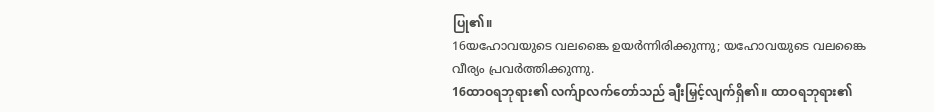ပြု၏။
16യഹോവയുടെ വലങ്കൈ ഉയര്‍ന്നിരിക്കുന്നു; യഹോവയുടെ വലങ്കൈ വീര്യം പ്രവര്‍ത്തിക്കുന്നു.
16ထာဝရဘုရား၏ လက်ျာလက်တော်သည် ချီးမြှင့်လျက်ရှိ၏။ ထာဝရဘုရား၏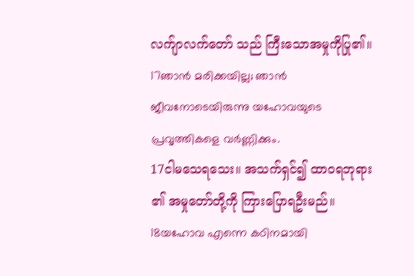လက်ျာလက်တော် သည် ကြီးသောအမှုကိုပြု၏။
17ഞാന്‍ മരിക്കയില്ല; ഞാന്‍ ജീവനോടെയിരുന്നു യഹോവയുടെ പ്രവൃത്തികളെ വര്‍ണ്ണിക്കും.
17ငါမသေရသေး။ အသက်ရှင်၍ ထာဝရဘုရား ၏ အမှုတော်တို့ကို ကြားပြောရဦးမည်။
18യഹോവ എന്നെ കഠിനമായി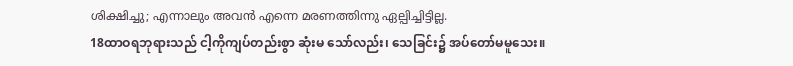ശിക്ഷിച്ചു; എന്നാലും അവന്‍ എന്നെ മരണത്തിന്നു ഏല്പിച്ചിട്ടില്ല.
18ထာဝရဘုရားသည် ငါ့ကိုကျပ်တည်းစွာ ဆုံးမ သော်လည်း၊ သေခြင်း၌ အပ်တော်မမူသေး။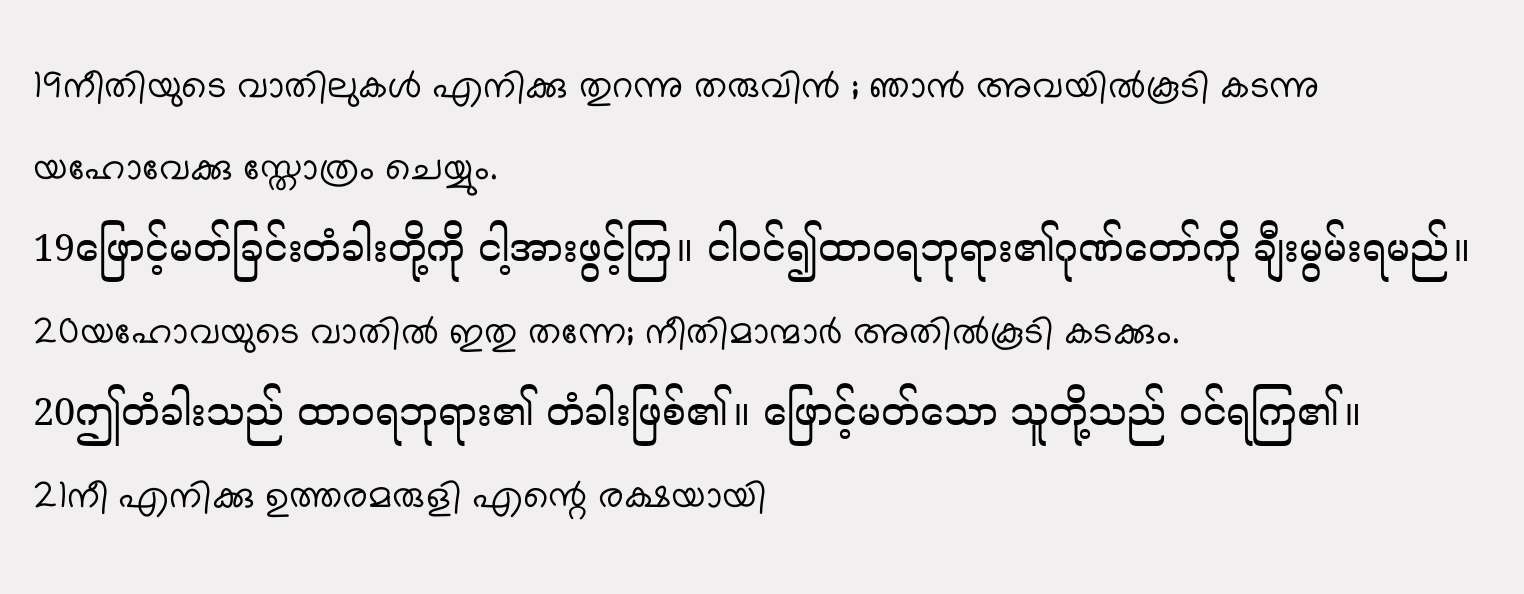19നീതിയുടെ വാതിലുകള്‍ എനിക്കു തുറന്നു തരുവിന്‍ ; ഞാന്‍ അവയില്‍കൂടി കടന്നു യഹോവേക്കു സ്തോത്രം ചെയ്യും.
19ဖြောင့်မတ်ခြင်းတံခါးတို့ကို ငါ့အားဖွင့်ကြ။ ငါဝင်၍ထာဝရဘုရား၏ဂုဏ်တော်ကို ချီးမွမ်းရမည်။
20യഹോവയുടെ വാതില്‍ ഇതു തന്നേ; നീതിമാന്മാര്‍ അതില്‍കൂടി കടക്കും.
20ဤတံခါးသည် ထာဝရဘုရား၏ တံခါးဖြစ်၏။ ဖြောင့်မတ်သော သူတို့သည် ဝင်ရကြ၏။
21നീ എനിക്കു ഉത്തരമരുളി എന്റെ രക്ഷയായി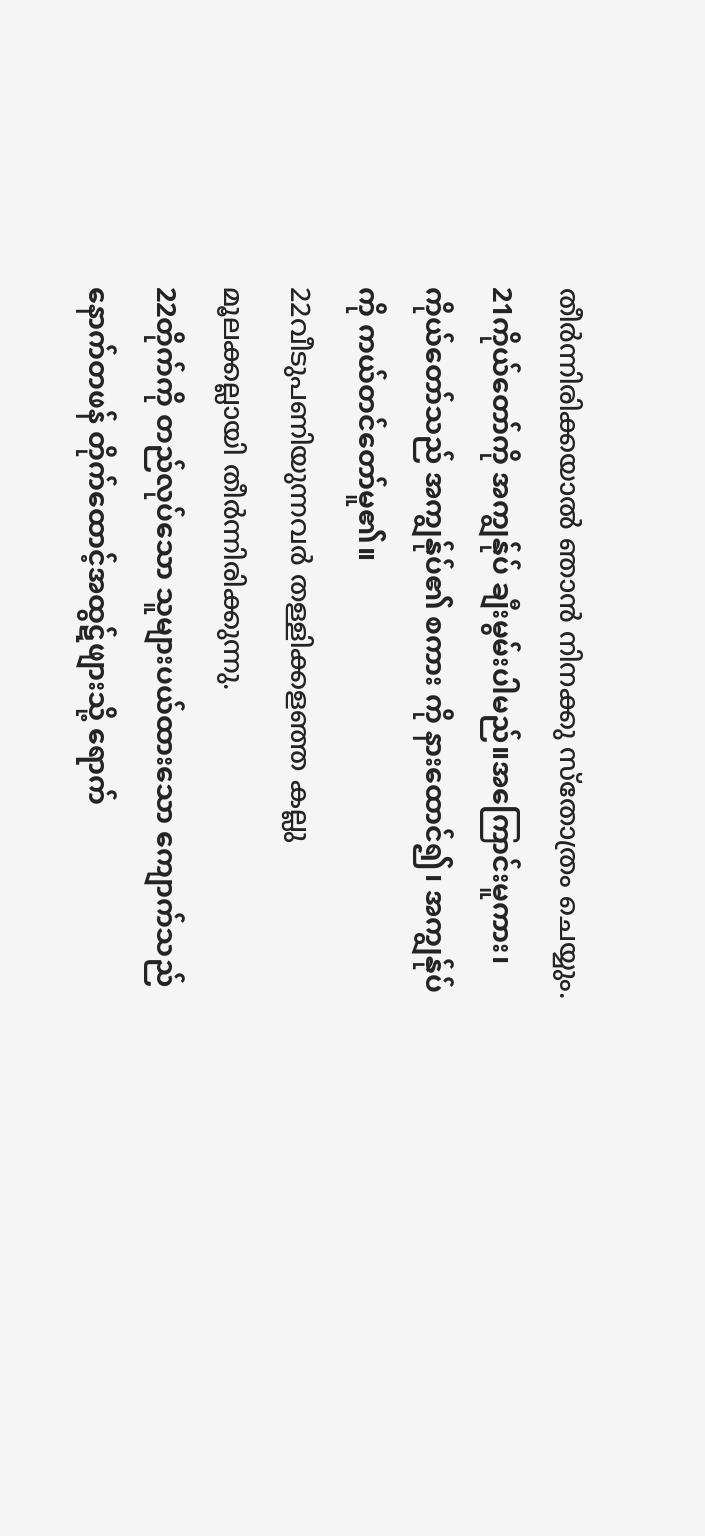തീര്‍ന്നിരിക്കയാല്‍ ഞാന്‍ നിനക്കു സ്തോത്രം ചെയ്യും.
21ကိုယ်တော်ကို အကျွန်ုပ် ချီးမွမ်းပါမည်။အကြောင်းမူကား၊ ကိုယ်တော်သည် အကျွန်ုပ်၏ စကား ကို နားထောင်၍၊ အကျွန်ုပ်ကို ကယ်တင်တော်မူ၏။
22വീടുപണിയുന്നവര്‍ തള്ളിക്കളഞ്ഞ കല്ലു മൂലക്കല്ലായി തീര്‍ന്നിരിക്കുന്നു.
22တိုက်ကို တည်လုပ်သော သူများပယ်ထားသော ကျောက်သည် နောက်တဖန် တိုက်ထောင့်အထွဋ်ဖျားသို့ ရောက်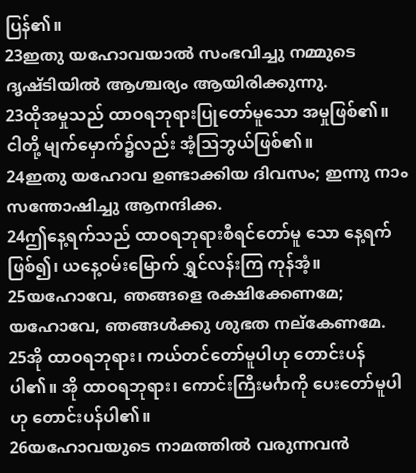ပြန်၏။
23ഇതു യഹോവയാല്‍ സംഭവിച്ചു നമ്മുടെ ദൃഷ്ടിയില്‍ ആശ്ചര്യം ആയിരിക്കുന്നു.
23ထိုအမှုသည် ထာဝရဘုရားပြုတော်မူသော အမှုဖြစ်၏။ ငါတို့ မျက်မှောက်၌လည်း အံ့ဩဘွယ်ဖြစ်၏။
24ഇതു യഹോവ ഉണ്ടാക്കിയ ദിവസം; ഇന്നു നാം സന്തോഷിച്ചു ആനന്ദിക്ക.
24ဤနေ့ရက်သည် ထာဝရဘုရားစီရင်တော်မူ သော နေ့ရက်ဖြစ်၍၊ ယနေ့ဝမ်းမြောက် ရွှင်လန်းကြ ကုန်အံ့။
25യഹോവേ, ഞങ്ങളെ രക്ഷിക്കേണമേ; യഹോവേ, ഞങ്ങള്‍ക്കു ശുഭത നല്കേണമേ.
25အို ထာဝရဘုရား၊ ကယ်တင်တော်မူပါဟု တောင်းပန်ပါ၏။ အို ထာဝရဘုရား၊ ကောင်းကြီးမင်္ဂာကို ပေးတော်မူပါဟု တောင်းပန်ပါ၏။
26യഹോവയുടെ നാമത്തില്‍ വരുന്നവന്‍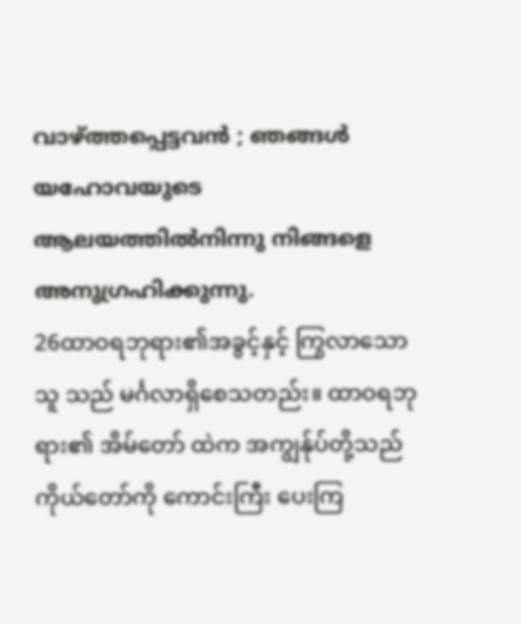വാഴ്ത്തപ്പെട്ടവന്‍ ; ഞങ്ങള്‍ യഹോവയുടെ ആലയത്തില്‍നിന്നു നിങ്ങളെ അനുഗ്രഹിക്കുന്നു.
26ထာဝရဘုရား၏အခွင့်နှင့် ကြွလာသောသူ သည် မင်္ဂလာရှိစေသတည်း။ ထာဝရဘုရား၏ အိမ်တော် ထဲက အကျွန်ုပ်တို့သည် ကိုယ်တော်ကို ကောင်းကြီး ပေးကြ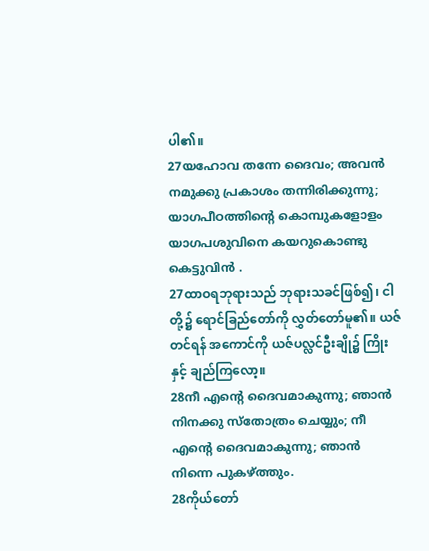ပါ၏။
27യഹോവ തന്നേ ദൈവം; അവന്‍ നമുക്കു പ്രകാശം തന്നിരിക്കുന്നു; യാഗപീഠത്തിന്റെ കൊമ്പുകളോളം യാഗപശുവിനെ കയറുകൊണ്ടു കെട്ടുവിന്‍ .
27ထာဝရဘုရားသည် ဘုရားသခင်ဖြစ်၍၊ ငါတို့၌ ရောင်ခြည်တော်ကို လွှတ်တော်မူ၏။ ယဇ်တင်ရန် အကောင်ကို ယဇ်ပလ္လင်ဦးချို၌ ကြိုးနှင့် ချည်ကြလော့။
28നീ എന്റെ ദൈവമാകുന്നു; ഞാന്‍ നിനക്കു സ്തോത്രം ചെയ്യും; നീ എന്റെ ദൈവമാകുന്നു; ഞാന്‍ നിന്നെ പുകഴ്ത്തും.
28ကိုယ်တော်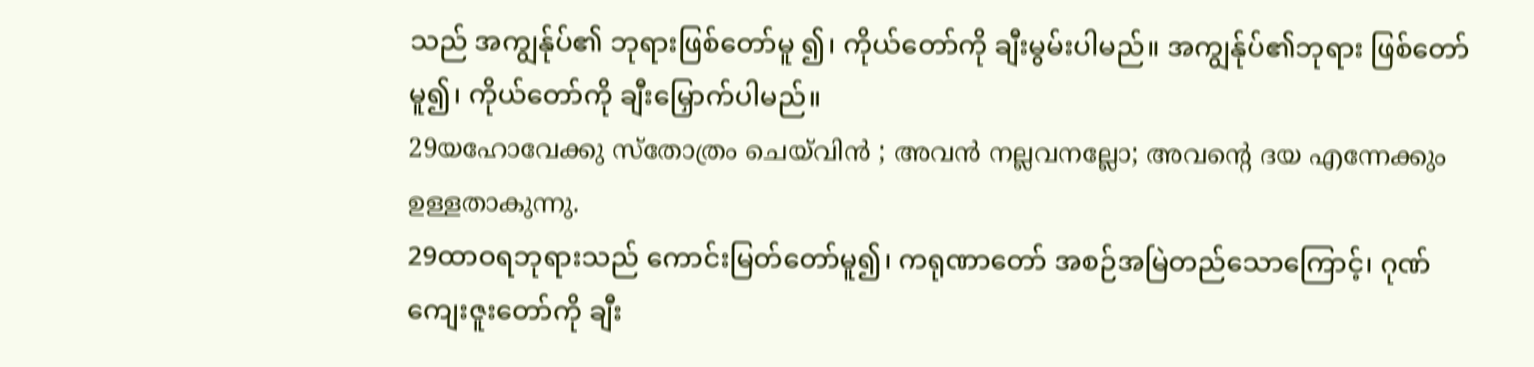သည် အကျွန်ုပ်၏ ဘုရားဖြစ်တော်မူ ၍၊ ကိုယ်တော်ကို ချီးမွမ်းပါမည်။ အကျွန်ုပ်၏ဘုရား ဖြစ်တော်မူ၍၊ ကိုယ်တော်ကို ချီးမြှောက်ပါမည်။
29യഹോവേക്കു സ്തോത്രം ചെയ്‍വിന്‍ ; അവന്‍ നല്ലവനല്ലോ; അവന്റെ ദയ എന്നേക്കും ഉള്ളതാകുന്നു.
29ထာဝရဘုရားသည် ကောင်းမြတ်တော်မူ၍၊ ကရုဏာတော် အစဉ်အမြဲတည်သောကြောင့်၊ ဂုဏ် ကျေးဇူးတော်ကို ချီး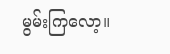မွမ်းကြလော့။